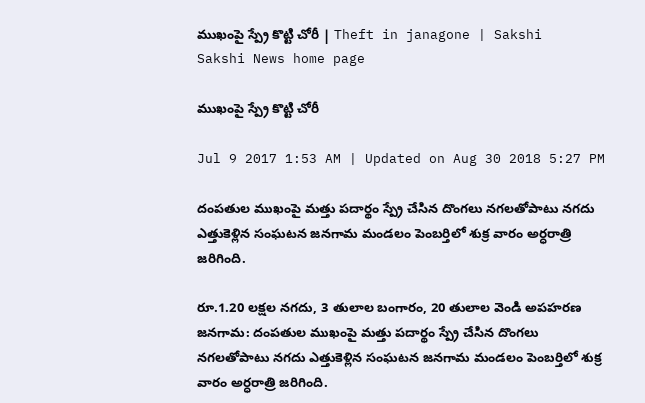ముఖంపై స్ప్రే కొట్టి చోరీ | Theft in janagone | Sakshi
Sakshi News home page

ముఖంపై స్ప్రే కొట్టి చోరీ

Jul 9 2017 1:53 AM | Updated on Aug 30 2018 5:27 PM

దంపతుల ముఖంపై మత్తు పదార్థం స్ప్రే చేసిన దొంగలు నగలతోపాటు నగదు ఎత్తుకెళ్లిన సంఘటన జనగామ మండలం పెంబర్తిలో శుక్ర వారం అర్ధరాత్రి జరిగింది.

రూ.1.20 లక్షల నగదు, 3 తులాల బంగారం, 20 తులాల వెండి అపహరణ
జనగామ: దంపతుల ముఖంపై మత్తు పదార్థం స్ప్రే చేసిన దొంగలు నగలతోపాటు నగదు ఎత్తుకెళ్లిన సంఘటన జనగామ మండలం పెంబర్తిలో శుక్ర వారం అర్ధరాత్రి జరిగింది.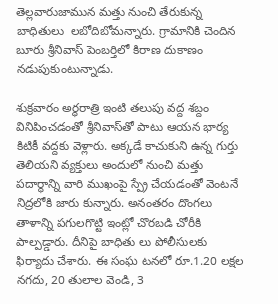తెల్లవారుజామున మత్తు నుంచి తేరుకున్న బాధితులు  లబోదిబోమన్నారు. గ్రామానికి చెందిన బూరు శ్రీనివాస్‌ పెంబర్తిలో కిరాణ దుకాణం నడుపుకుంటున్నాడు.

శుక్రవారం అర్ధరాత్రి ఇంటి తలుపు వద్ద శబ్దం వినిపించడంతో శ్రీనివాస్‌తో పాటు ఆయన భార్య కిటికీ వద్దకు వెళ్లారు. అక్కడే కాచుకుని ఉన్న గుర్తు తెలియని వ్యక్తులు అందులో నుంచి మత్తు పదార్థాన్ని వారి ముఖంపై స్ప్రే చేయడంతో వెంటనే నిద్రలోకి జారు కున్నారు. అనంతరం దొంగలు తాళాన్ని పగులగొట్టి ఇంట్లో చొరబడి చోరీకి పాల్పడ్డారు. దీనిపై బాధితు లు పోలీసులకు ఫిర్యాదు చేశారు. ఈ సంఘ టనలో రూ.1.20 లక్షల నగదు, 20 తులాల వెండి, 3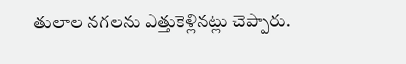తులాల నగలను ఎత్తుకెళ్లినట్లు చెప్పారు.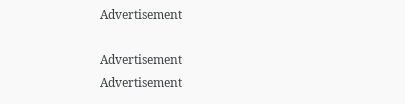Advertisement

Advertisement
Advertisement